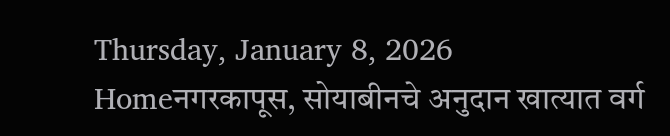Thursday, January 8, 2026
Homeनगरकापूस, सोयाबीनचे अनुदान खात्यात वर्ग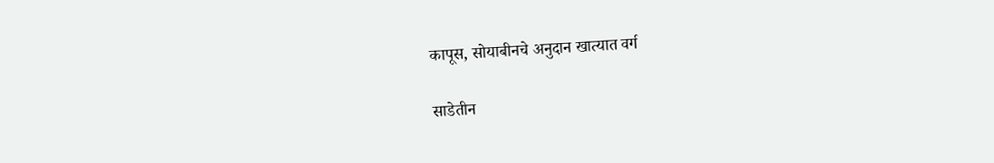कापूस, सोयाबीनचे अनुदान खात्यात वर्ग

साडेतीन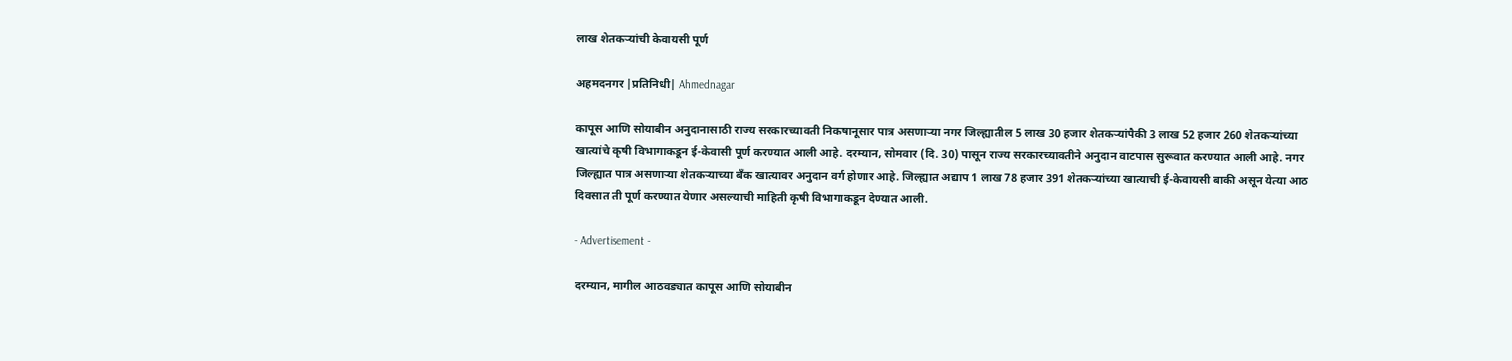लाख शेतकर्‍यांची केवायसी पूर्ण

अहमदनगर |प्रतिनिधी| Ahmednagar

कापूस आणि सोयाबीन अनुदानासाठी राज्य सरकारच्यावती निकषानूसार पात्र असणार्‍या नगर जिल्ह्यातील 5 लाख 30 हजार शेतकर्‍यांपैकी 3 लाख 52 हजार 260 शेतकर्‍यांच्या खात्यांचे कृषी विभागाकडून ई-केवासी पूर्ण करण्यात आली आहे. दरम्यान, सोमवार (दि. 30) पासून राज्य सरकारच्यावतीने अनुदान वाटपास सुरूवात करण्यात आली आहे. नगर जिल्ह्यात पात्र असणार्‍या शेतकर्‍याच्या बँक खात्यावर अनुदान वर्ग होणार आहे. जिल्ह्यात अद्याप 1 लाख 78 हजार 391 शेतकर्‍यांच्या खात्याची ई-केवायसी बाकी असून येत्या आठ दिवसात ती पूर्ण करण्यात येणार असल्याची माहिती कृषी विभागाकडून देण्यात आली.

- Advertisement -

दरम्यान, मागील आठवड्यात कापूस आणि सोयाबीन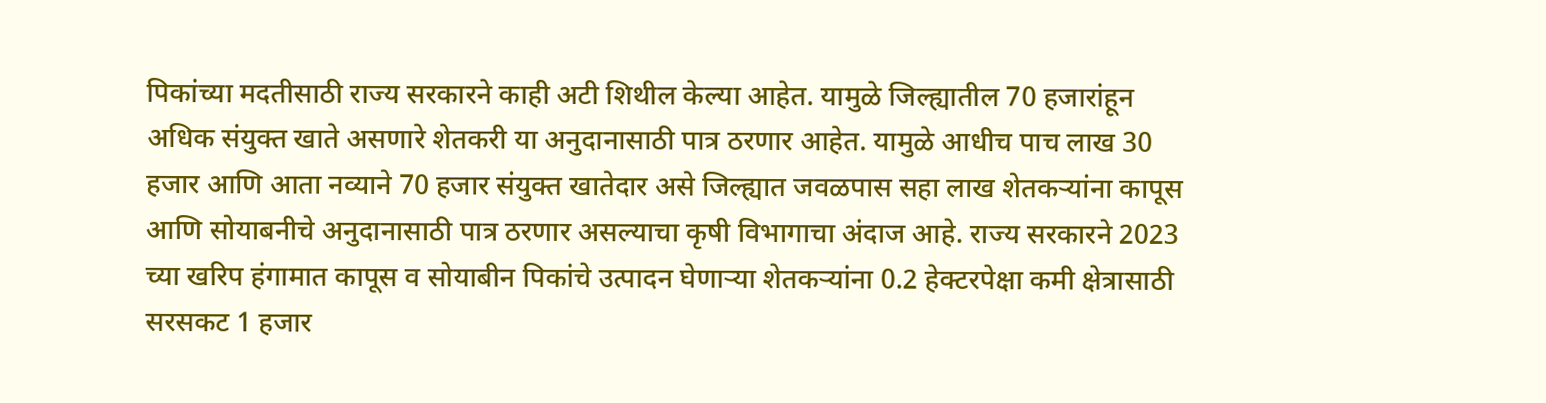पिकांच्या मदतीसाठी राज्य सरकारने काही अटी शिथील केल्या आहेत. यामुळे जिल्ह्यातील 70 हजारांहून अधिक संयुक्त खाते असणारे शेतकरी या अनुदानासाठी पात्र ठरणार आहेत. यामुळे आधीच पाच लाख 30 हजार आणि आता नव्याने 70 हजार संयुक्त खातेदार असे जिल्ह्यात जवळपास सहा लाख शेतकर्‍यांना कापूस आणि सोयाबनीचे अनुदानासाठी पात्र ठरणार असल्याचा कृषी विभागाचा अंदाज आहे. राज्य सरकारने 2023 च्या खरिप हंगामात कापूस व सोयाबीन पिकांचे उत्पादन घेणार्‍या शेतकर्‍यांना 0.2 हेक्टरपेक्षा कमी क्षेत्रासाठी सरसकट 1 हजार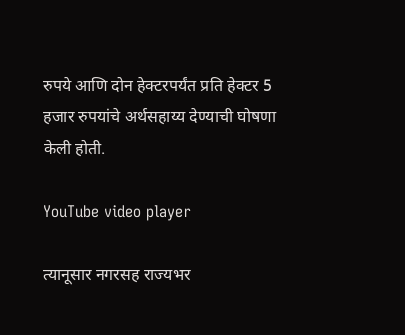रुपये आणि दोन हेक्टरपर्यंत प्रति हेक्टर 5 हजार रुपयांचे अर्थसहाय्य देण्याची घोषणा केली होती.

YouTube video player

त्यानूसार नगरसह राज्यभर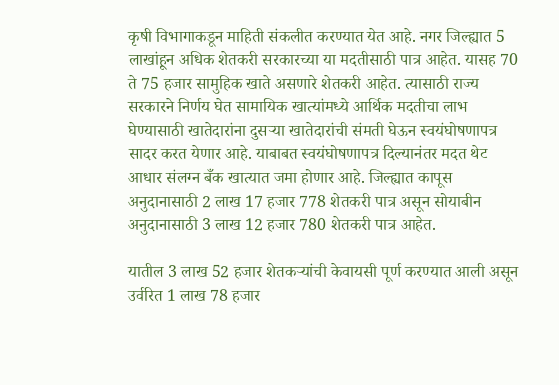कृषी विभागाकडून माहिती संकलीत करण्यात येत आहे. नगर जिल्ह्यात 5 लाखांहून अधिक शेतकरी सरकारच्या या मदतीसाठी पात्र आहेत. यासह 70 ते 75 हजार सामुहिक खाते असणारे शेतकरी आहेत. त्यासाठी राज्य सरकारने निर्णय घेत सामायिक खात्यांमध्ये आर्थिक मदतीचा लाभ घेण्यासाठी खातेदारांना दुसर्‍या खातेदारांची संमती घेऊन स्वयंघोषणापत्र सादर करत येणार आहे. याबाबत स्वयंघोषणापत्र दिल्यानंतर मदत थेट आधार संलग्न बँक खात्यात जमा होणार आहे. जिल्ह्यात कापूस अनुदानासाठी 2 लाख 17 हजार 778 शेतकरी पात्र असून सोयाबीन अनुदानासाठी 3 लाख 12 हजार 780 शेतकरी पात्र आहेत.

यातील 3 लाख 52 हजार शेतकर्‍यांची केवायसी पूर्ण करण्यात आली असून उर्वरित 1 लाख 78 हजार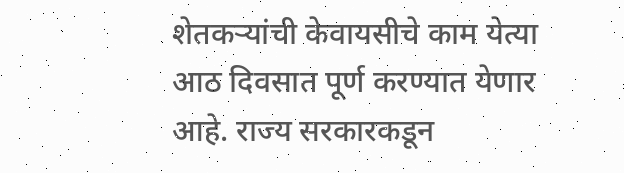शेतकर्‍यांची केवायसीचे काम येत्या आठ दिवसात पूर्ण करण्यात येणार आहे. राज्य सरकारकडून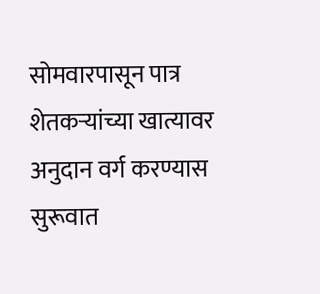सोमवारपासून पात्र शेतकर्‍यांच्या खात्यावर अनुदान वर्ग करण्यास सुरूवात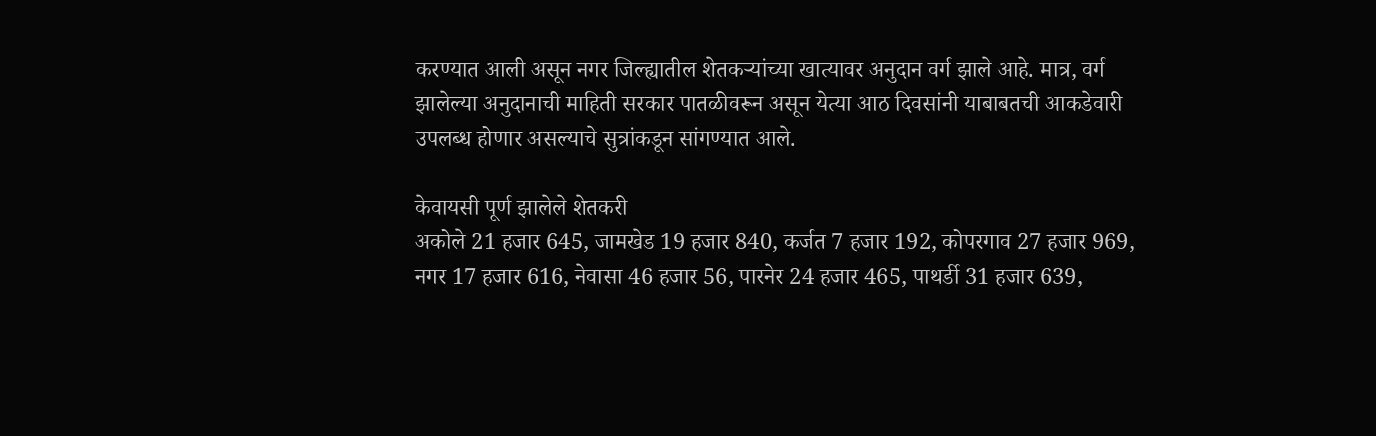करण्यात आली असून नगर जिल्ह्यातील शेतकर्‍यांच्या खात्यावर अनुदान वर्ग झाले आहे. मात्र, वर्ग झालेल्या अनुदानाची माहिती सरकार पातळीवरून असून येत्या आठ दिवसांनी याबाबतची आकडेवारी उपलब्ध होणार असल्याचे सुत्रांकडून सांगण्यात आले.

केवायसी पूर्ण झालेले शेतकरी
अकोले 21 हजार 645, जामखेड 19 हजार 840, कर्जत 7 हजार 192, कोपरगाव 27 हजार 969, नगर 17 हजार 616, नेवासा 46 हजार 56, पारनेर 24 हजार 465, पाथर्डी 31 हजार 639,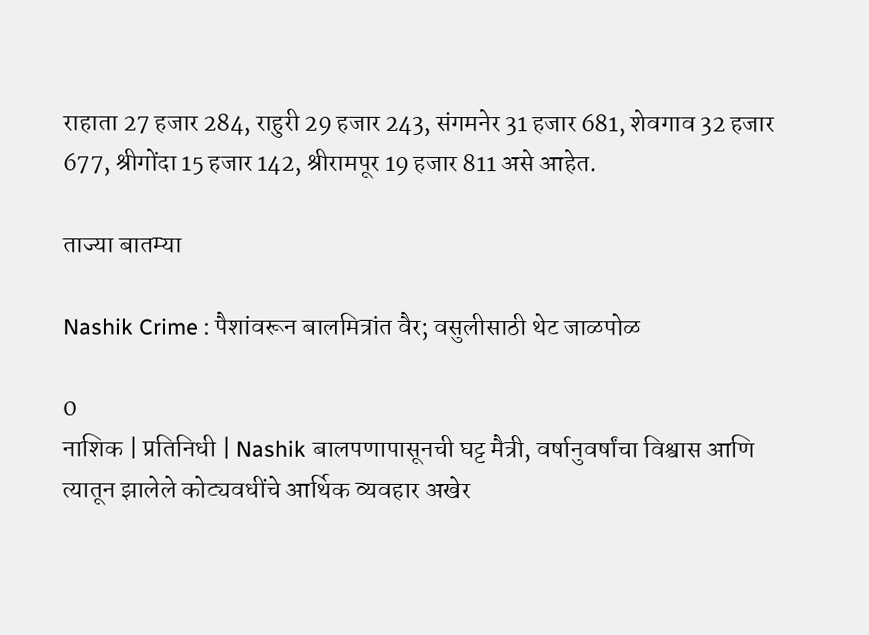राहाता 27 हजार 284, राहुरी 29 हजार 243, संगमनेर 31 हजार 681, शेवगाव 32 हजार 677, श्रीगोंदा 15 हजार 142, श्रीरामपूर 19 हजार 811 असे आहेत.

ताज्या बातम्या

Nashik Crime : पैशांवरून बालमित्रांत वैर; वसुलीसाठी थेट जाळपोळ

0
नाशिक | प्रतिनिधी | Nashik बालपणापासूनची घट्ट मैत्री, वर्षानुवर्षांचा विश्वास आणि त्यातून झालेले कोट्यवधींचे आर्थिक व्यवहार अखेर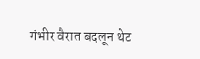गंभीर वैरात बदलून थेट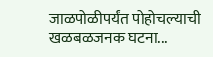जाळपोळीपर्यंत पोहोचल्याची खळबळजनक घटना...